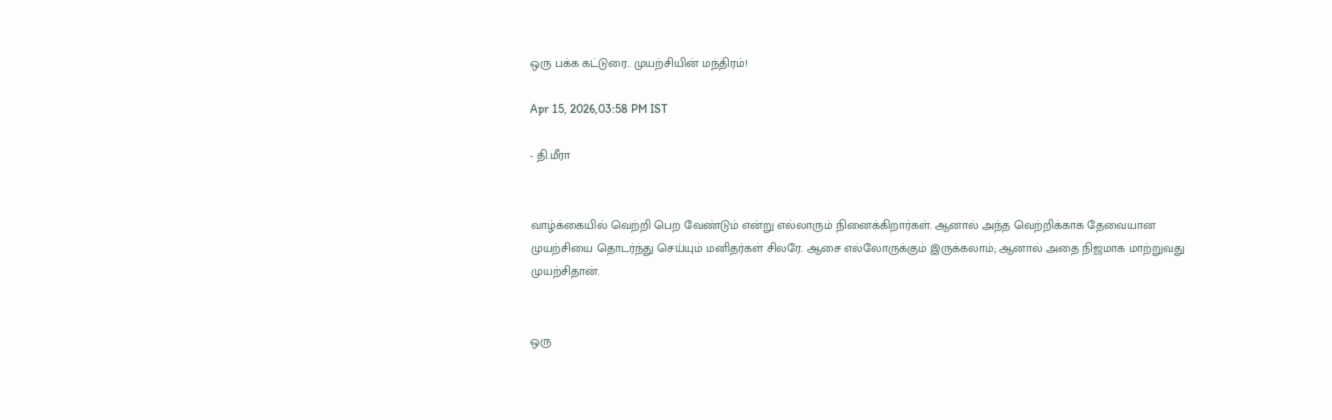ஒரு பக்க கட்டுரை.. முயற்சியின் மந்திரம்!

Apr 15, 2026,03:58 PM IST

- தி.மீரா


வாழ்க்கையில் வெற்றி பெற வேண்டும் என்று எல்லாரும் நினைக்கிறார்கள். ஆனால் அந்த வெற்றிக்காக தேவையான முயற்சியை தொடர்ந்து செய்யும் மனிதர்கள் சிலரே. ஆசை எல்லோருக்கும் இருக்கலாம்; ஆனால் அதை நிஜமாக மாற்றுவது முயற்சிதான்.


ஒரு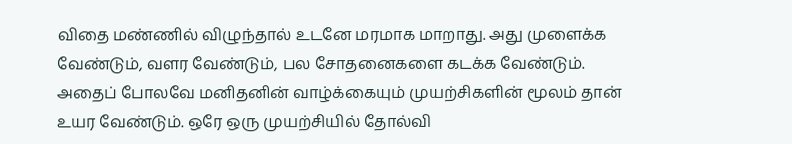விதை மண்ணில் விழுந்தால் உடனே மரமாக மாறாது. அது முளைக்க வேண்டும், வளர வேண்டும், பல சோதனைகளை கடக்க வேண்டும். அதைப் போலவே மனிதனின் வாழ்க்கையும் முயற்சிகளின் மூலம் தான் உயர வேண்டும். ஒரே ஒரு முயற்சியில் தோல்வி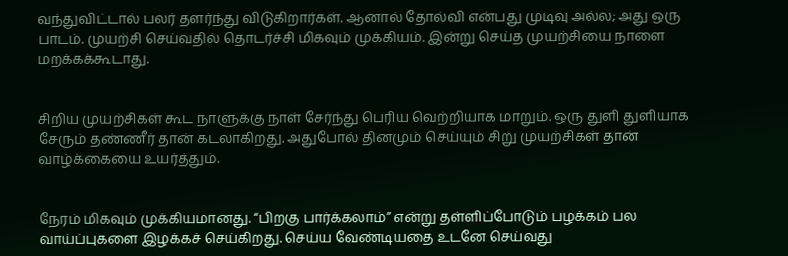வந்துவிட்டால் பலர் தளர்ந்து விடுகிறார்கள். ஆனால் தோல்வி என்பது முடிவு அல்ல; அது ஒரு பாடம். முயற்சி செய்வதில் தொடர்ச்சி மிகவும் முக்கியம். இன்று செய்த முயற்சியை நாளை மறக்கக்கூடாது.


சிறிய முயற்சிகள் கூட நாளுக்கு நாள் சேர்ந்து பெரிய வெற்றியாக மாறும். ஒரு துளி துளியாக சேரும் தண்ணீர் தான் கடலாகிறது. அதுபோல் தினமும் செய்யும் சிறு முயற்சிகள் தான் வாழ்க்கையை உயர்த்தும்.


நேரம் மிகவும் முக்கியமானது. “பிறகு பார்க்கலாம்” என்று தள்ளிப்போடும் பழக்கம் பல வாய்ப்புகளை இழக்கச் செய்கிறது. செய்ய வேண்டியதை உடனே செய்வது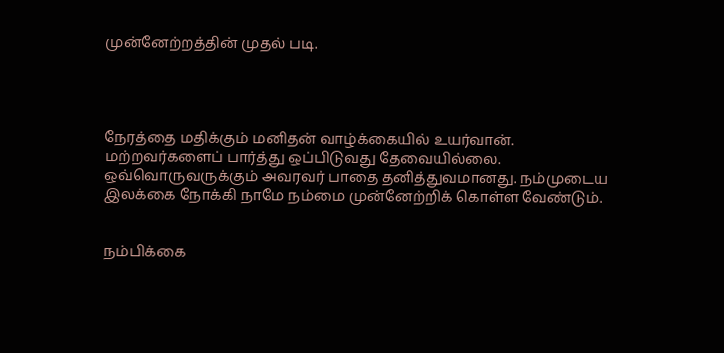முன்னேற்றத்தின் முதல் படி.




நேரத்தை மதிக்கும் மனிதன் வாழ்க்கையில் உயர்வான். மற்றவர்களைப் பார்த்து ஒப்பிடுவது தேவையில்லை. ஒவ்வொருவருக்கும் அவரவர் பாதை தனித்துவமானது. நம்முடைய இலக்கை நோக்கி நாமே நம்மை முன்னேற்றிக் கொள்ள வேண்டும்.


நம்பிக்கை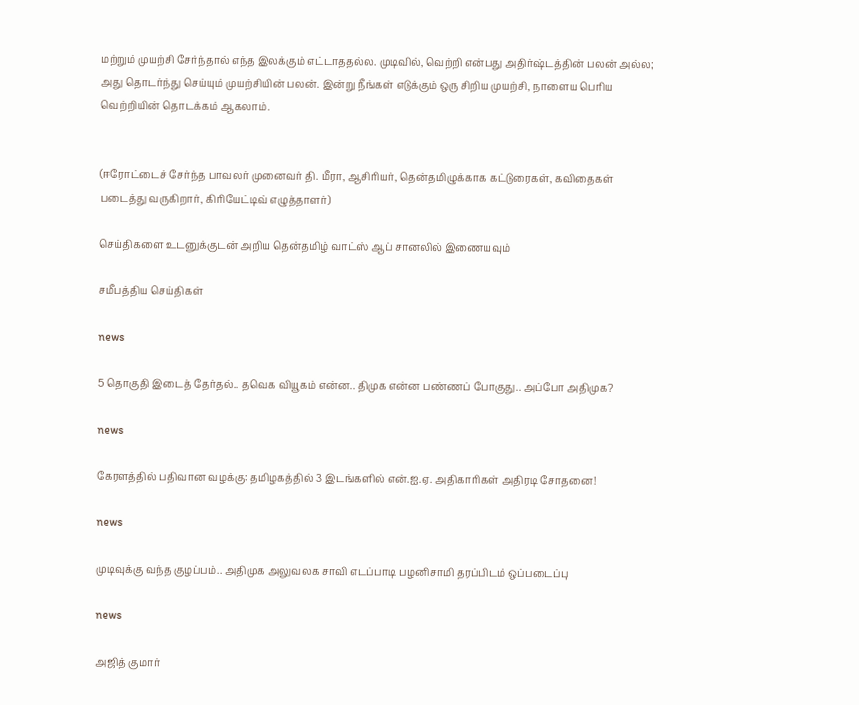மற்றும் முயற்சி சேர்ந்தால் எந்த இலக்கும் எட்டாததல்ல. முடிவில், வெற்றி என்பது அதிர்ஷ்டத்தின் பலன் அல்ல; அது தொடர்ந்து செய்யும் முயற்சியின் பலன். இன்று நீங்கள் எடுக்கும் ஒரு சிறிய முயற்சி, நாளைய பெரிய வெற்றியின் தொடக்கம் ஆகலாம்.


(ஈரோட்டைச் சேர்ந்த பாவலர் முனைவர் தி. மீரா, ஆசிரியர், தென்தமிழுக்காக கட்டுரைகள், கவிதைகள் படைத்து வருகிறார், கிரியேட்டிவ் எழுத்தாளர்)

செய்திகளை உடனுக்குடன் அறிய தென்தமிழ் வாட்ஸ் ஆப் சானலில் இணையவும்

சமீபத்திய செய்திகள்

news

5 தொகுதி இடைத் தேர்தல்.. தவெக வியூகம் என்ன.. திமுக என்ன பண்ணப் போகுது.. அப்போ அதிமுக?

news

கேரளத்தில் பதிவான வழக்கு: தமிழகத்தில் 3 இடங்களில் என்.ஐ.ஏ. அதிகாரிகள் அதிரடி சோதனை!

news

முடிவுக்கு வந்த குழப்பம்.. அதிமுக அலுவலக சாவி எடப்பாடி பழனிசாமி தரப்பிடம் ஒப்படைப்பு

news

அஜித் குமார்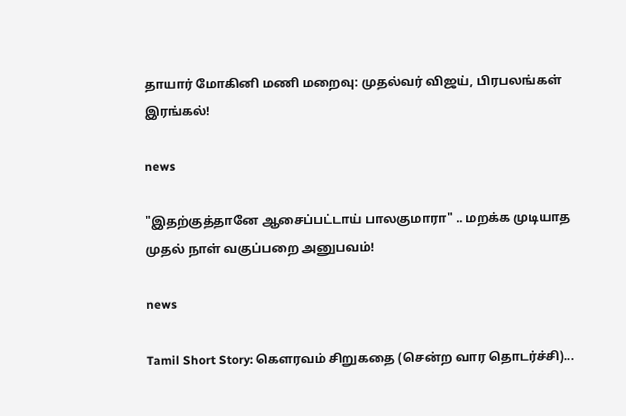தாயார் மோகினி மணி மறைவு: முதல்வர் விஜய், பிரபலங்கள் இரங்கல்!

news

"இதற்குத்தானே ஆசைப்பட்டாய் பாலகுமாரா" .. மறக்க முடியாத முதல் நாள் வகுப்பறை அனுபவம்!

news

Tamil Short Story: கௌரவம் சிறுகதை (சென்ற வார தொடர்ச்சி)...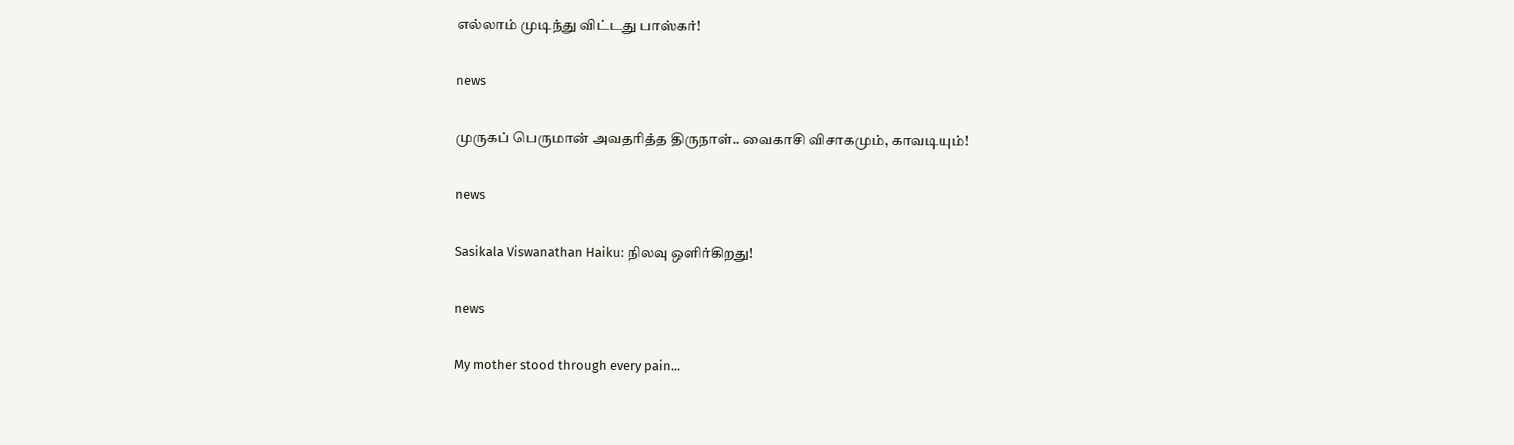எல்லாம் முடிந்து விட்டது பாஸ்கர்!

news

முருகப் பெருமான் அவதரித்த திருநாள்.. வைகாசி விசாகமும், காவடியும்!

news

Sasikala Viswanathan Haiku: நிலவு ஒளிர்கிறது!

news

My mother stood through every pain...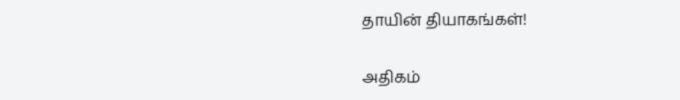தாயின் தியாகங்கள்!

அதிகம்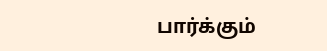பார்க்கும்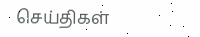செய்திகள்